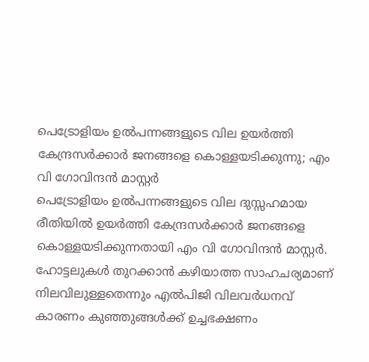പെട്രോളിയം ഉൽപന്നങ്ങളുടെ വില ഉയർത്തി കേന്ദ്രസർക്കാർ ജനങ്ങളെ കൊള്ളയടിക്കുന്നു; എം വി ഗോവിന്ദൻ മാസ്റ്റർ
പെട്രോളിയം ഉൽപന്നങ്ങളുടെ വില ദുസ്സഹമായ രീതിയിൽ ഉയർത്തി കേന്ദ്രസർക്കാർ ജനങ്ങളെ കൊള്ളയടിക്കുന്നതായി എം വി ഗോവിന്ദൻ മാസ്റ്റർ. ഹോട്ടലുകൾ തുറക്കാൻ കഴിയാത്ത സാഹചര്യമാണ് നിലവിലുള്ളതെന്നും എൽപിജി വിലവർധനവ് കാരണം കുഞ്ഞുങ്ങൾക്ക് ഉച്ചഭക്ഷണം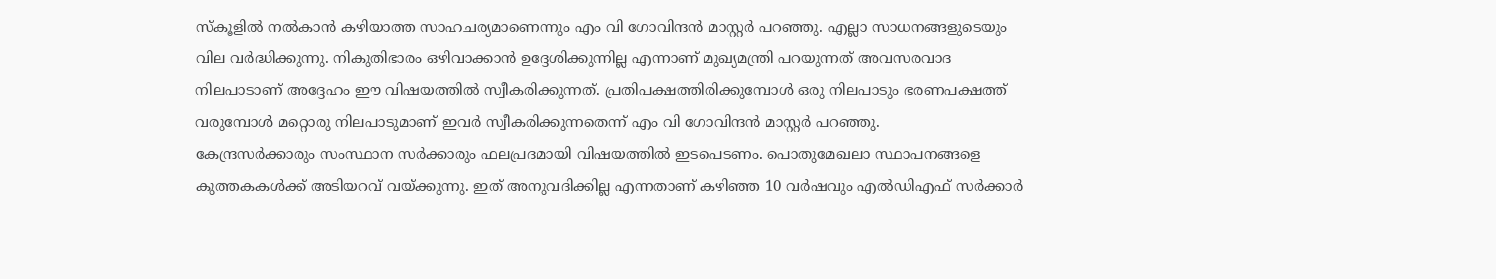സ്കൂളിൽ നൽകാൻ കഴിയാത്ത സാഹചര്യമാണെന്നും എം വി ഗോവിന്ദൻ മാസ്റ്റർ പറഞ്ഞു. എല്ലാ സാധനങ്ങളുടെയും വില വർദ്ധിക്കുന്നു. നികുതിഭാരം ഒഴിവാക്കാൻ ഉദ്ദേശിക്കുന്നില്ല എന്നാണ് മുഖ്യമന്ത്രി പറയുന്നത് അവസരവാദ നിലപാടാണ് അദ്ദേഹം ഈ വിഷയത്തിൽ സ്വീകരിക്കുന്നത്. പ്രതിപക്ഷത്തിരിക്കുമ്പോൾ ഒരു നിലപാടും ഭരണപക്ഷത്ത് വരുമ്പോൾ മറ്റൊരു നിലപാടുമാണ് ഇവർ സ്വീകരിക്കുന്നതെന്ന് എം വി ഗോവിന്ദൻ മാസ്റ്റർ പറഞ്ഞു.
കേന്ദ്രസർക്കാരും സംസ്ഥാന സർക്കാരും ഫലപ്രദമായി വിഷയത്തിൽ ഇടപെടണം. പൊതുമേഖലാ സ്ഥാപനങ്ങളെ കുത്തകകൾക്ക് അടിയറവ് വയ്ക്കുന്നു. ഇത് അനുവദിക്കില്ല എന്നതാണ് കഴിഞ്ഞ 10 വർഷവും എൽഡിഎഫ് സർക്കാർ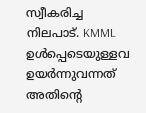സ്വീകരിച്ച നിലപാട്. KMML ഉൾപ്പെടെയുള്ളവ ഉയർന്നുവന്നത് അതിന്റെ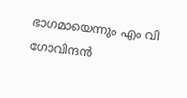ഭാഗമായെന്നും എം വി ഗോവിന്ദൻ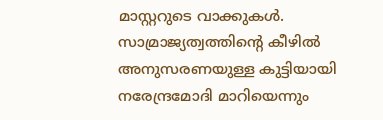മാസ്റ്ററുടെ വാക്കുകൾ. സാമ്രാജ്യത്വത്തിന്റെ കീഴിൽ അനുസരണയുള്ള കുട്ടിയായി നരേന്ദ്രമോദി മാറിയെന്നും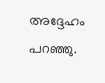അദ്ദേഹം പറഞ്ഞു.